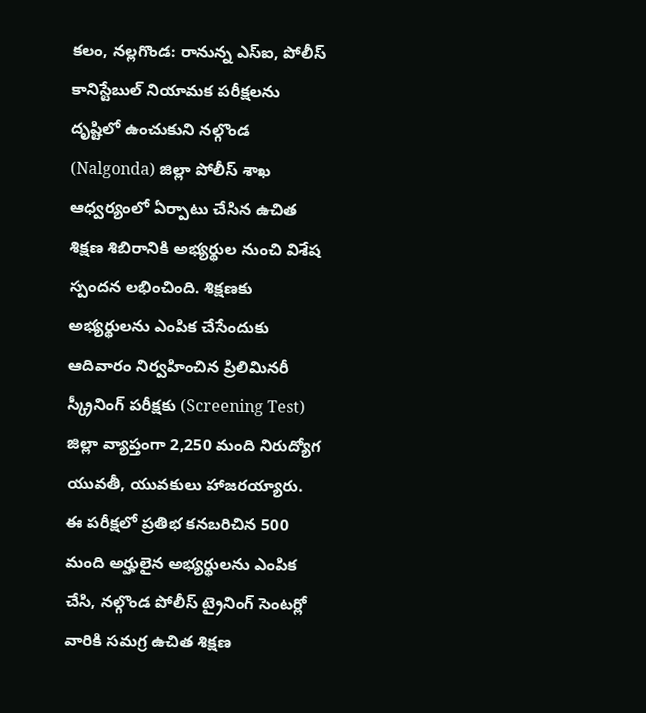కలం, నల్లగొండ: రానున్న ఎస్ఐ, పోలీస్ కానిస్టేబుల్ నియామక పరీక్షలను దృష్టిలో ఉంచుకుని నల్గొండ (Nalgonda) జిల్లా పోలీస్ శాఖ ఆధ్వర్యంలో ఏర్పాటు చేసిన ఉచిత శిక్షణ శిబిరానికి అభ్యర్థుల నుంచి విశేష స్పందన లభించింది. శిక్షణకు అభ్యర్థులను ఎంపిక చేసేందుకు ఆదివారం నిర్వహించిన ప్రిలిమినరీ స్క్రీనింగ్ పరీక్షకు (Screening Test) జిల్లా వ్యాప్తంగా 2,250 మంది నిరుద్యోగ యువతీ, యువకులు హాజరయ్యారు. ఈ పరీక్షలో ప్రతిభ కనబరిచిన 500 మంది అర్హులైన అభ్యర్థులను ఎంపిక చేసి, నల్గొండ పోలీస్ ట్రైనింగ్ సెంటర్లో వారికి సమగ్ర ఉచిత శిక్షణ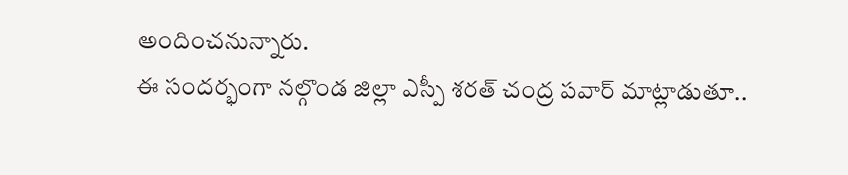అందించనున్నారు.
ఈ సందర్భంగా నల్గొండ జిల్లా ఎస్పీ శరత్ చంద్ర పవార్ మాట్లాడుతూ..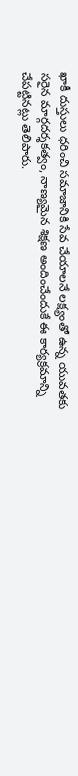ఖాకీ దుస్తులు ధరించి సమాజానికి సేవ చేయాలనే లక్ష్యంతో ఉన్న యువతకు సరైన మార్గదర్శకత్వం, నాణ్యమైన శిక్షణ అందించేందుకే ఈ కార్యక్రమాన్ని చేపట్టినట్లు తెలిపారు.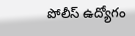పోలీస్ ఉద్యోగం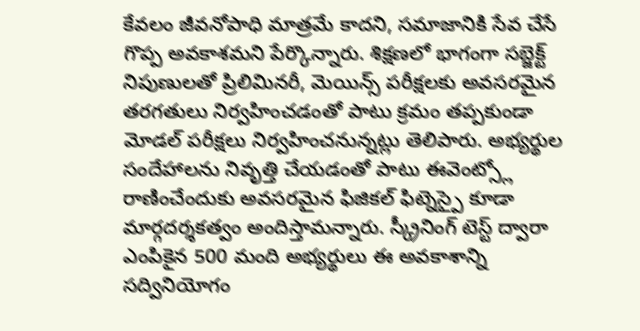కేవలం జీవనోపాధి మాత్రమే కాదని, సమాజానికి సేవ చేసే గొప్ప అవకాశమని పేర్కొన్నారు. శిక్షణలో భాగంగా సబ్జెక్ట్ నిపుణులతో ప్రిలిమినరీ, మెయిన్స్ పరీక్షలకు అవసరమైన తరగతులు నిర్వహించడంతో పాటు క్రమం తప్పకుండా మోడల్ పరీక్షలు నిర్వహించనున్నట్లు తెలిపారు. అభ్యర్థుల సందేహాలను నివృత్తి చేయడంతో పాటు ఈవెంట్స్లో రాణించేందుకు అవసరమైన ఫిజికల్ ఫిట్నెస్పై కూడా మార్గదర్శకత్వం అందిస్తామన్నారు. స్క్రీనింగ్ టెస్ట్ ద్వారా ఎంపికైన 500 మంది అభ్యర్థులు ఈ అవకాశాన్ని సద్వినియోగం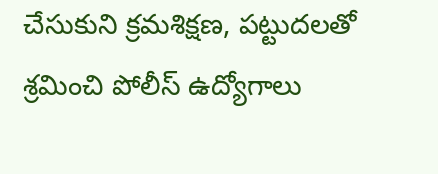చేసుకుని క్రమశిక్షణ, పట్టుదలతో శ్రమించి పోలీస్ ఉద్యోగాలు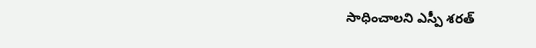సాధించాలని ఎస్పీ శరత్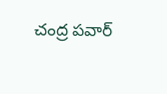చంద్ర పవార్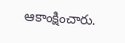ఆకాంక్షించారు.